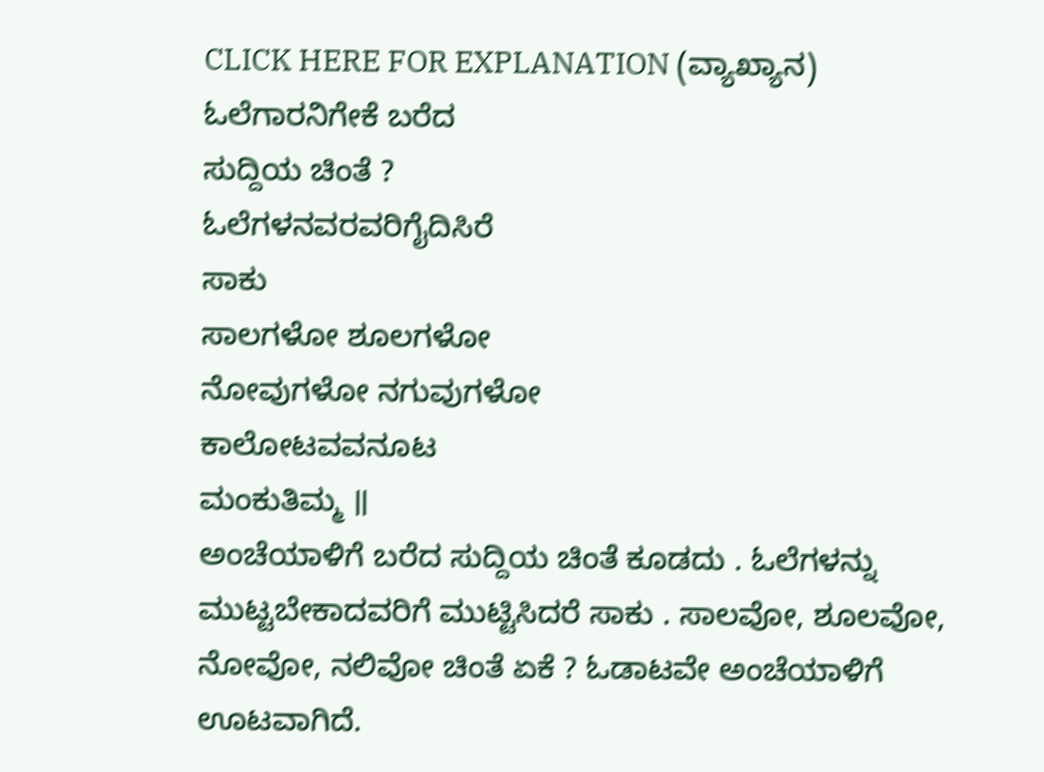CLICK HERE FOR EXPLANATION (ವ್ಯಾಖ್ಯಾನ)
ಓಲೆಗಾರನಿಗೇಕೆ ಬರೆದ
ಸುದ್ದಿಯ ಚಿಂತೆ ?
ಓಲೆಗಳನವರವರಿಗೈದಿಸಿರೆ
ಸಾಕು
ಸಾಲಗಳೋ ಶೂಲಗಳೋ
ನೋವುಗಳೋ ನಗುವುಗಳೋ
ಕಾಲೋಟವವನೂಟ
ಮಂಕುತಿಮ್ಮ ॥
ಅಂಚೆಯಾಳಿಗೆ ಬರೆದ ಸುದ್ದಿಯ ಚಿಂತೆ ಕೂಡದು . ಓಲೆಗಳನ್ನು ಮುಟ್ಟಬೇಕಾದವರಿಗೆ ಮುಟ್ಟಿಸಿದರೆ ಸಾಕು . ಸಾಲವೋ, ಶೂಲವೋ, ನೋವೋ, ನಲಿವೋ ಚಿಂತೆ ಏಕೆ ? ಓಡಾಟವೇ ಅಂಚೆಯಾಳಿಗೆ ಊಟವಾಗಿದೆ.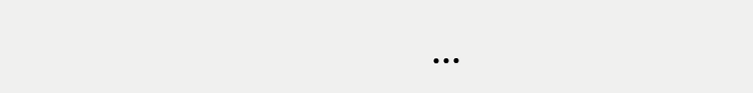...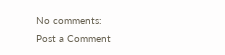No comments:
Post a Comment